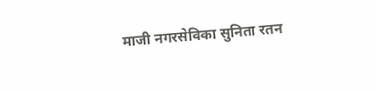माजी नगरसेविका सुनिता रतन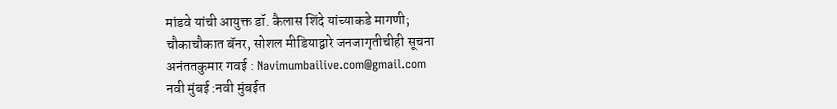मांडवे यांची आयुक्त डॉ. कैलास शिंदे यांच्याकडे मागणी;
चौकाचौकात बॅनर, सोशल मीडियाद्वारे जनजागृतीचीही सूचना
अनंततकुमार गवई : Navimumbailive.com@gmail.com
नवी मुंबई :नवी मुंबईत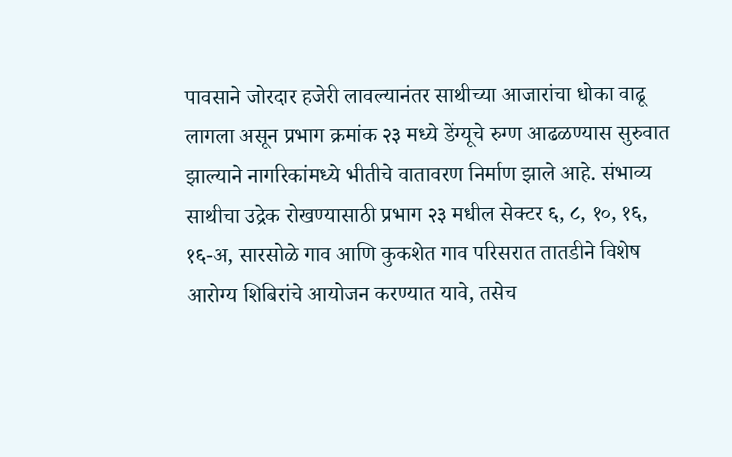पावसाने जोरदार हजेरी लावल्यानंतर साथीच्या आजारांचा धोका वाढू लागला असून प्रभाग क्रमांक २३ मध्ये डेंग्यूचे रुग्ण आढळण्यास सुरुवात झाल्याने नागरिकांमध्ये भीतीचे वातावरण निर्माण झाले आहे. संभाव्य साथीचा उद्रेक रोखण्यासाठी प्रभाग २३ मधील सेक्टर ६, ८, १०, १६, १६-अ, सारसोळे गाव आणि कुकशेत गाव परिसरात तातडीने विशेष आरोग्य शिबिरांचे आयोजन करण्यात यावे, तसेच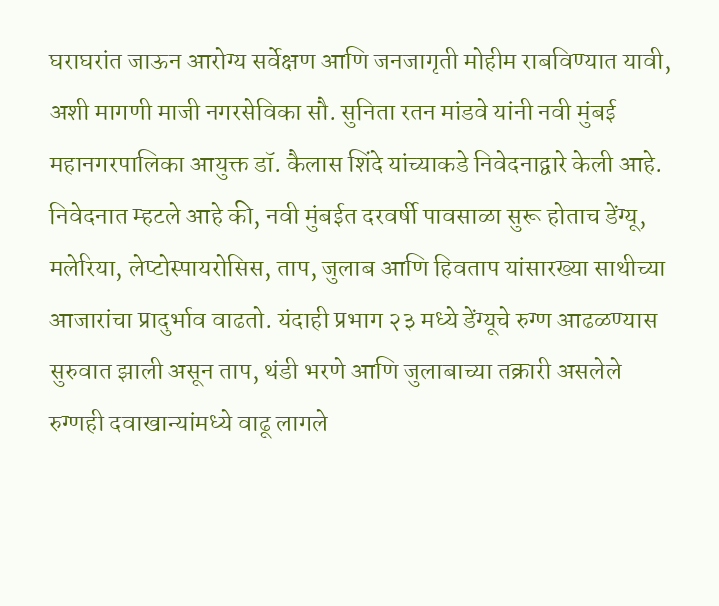घराघरांत जाऊन आरोग्य सर्वेक्षण आणि जनजागृती मोहीम राबविण्यात यावी, अशी मागणी माजी नगरसेविका सौ. सुनिता रतन मांडवे यांनी नवी मुंबई महानगरपालिका आयुक्त डॉ. कैलास शिंदे यांच्याकडे निवेदनाद्वारे केली आहे.
निवेदनात म्हटले आहे की, नवी मुंबईत दरवर्षी पावसाळा सुरू होताच डेंग्यू, मलेरिया, लेप्टोस्पायरोसिस, ताप, जुलाब आणि हिवताप यांसारख्या साथीच्या आजारांचा प्रादुर्भाव वाढतो. यंदाही प्रभाग २३ मध्ये डेंग्यूचे रुग्ण आढळण्यास सुरुवात झाली असून ताप, थंडी भरणे आणि जुलाबाच्या तक्रारी असलेले रुग्णही दवाखान्यांमध्ये वाढू लागले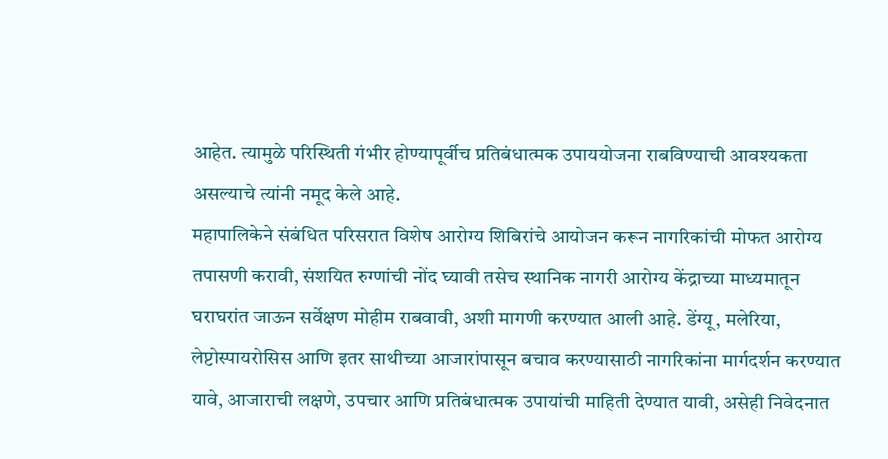आहेत. त्यामुळे परिस्थिती गंभीर होण्यापूर्वीच प्रतिबंधात्मक उपाययोजना राबविण्याची आवश्यकता असल्याचे त्यांनी नमूद केले आहे.
महापालिकेने संबंधित परिसरात विशेष आरोग्य शिबिरांचे आयोजन करून नागरिकांची मोफत आरोग्य तपासणी करावी, संशयित रुग्णांची नोंद घ्यावी तसेच स्थानिक नागरी आरोग्य केंद्राच्या माध्यमातून घराघरांत जाऊन सर्वेक्षण मोहीम राबवावी, अशी मागणी करण्यात आली आहे. डेंग्यू, मलेरिया, लेप्टोस्पायरोसिस आणि इतर साथीच्या आजारांपासून बचाव करण्यासाठी नागरिकांना मार्गदर्शन करण्यात यावे, आजाराची लक्षणे, उपचार आणि प्रतिबंधात्मक उपायांची माहिती देण्यात यावी, असेही निवेदनात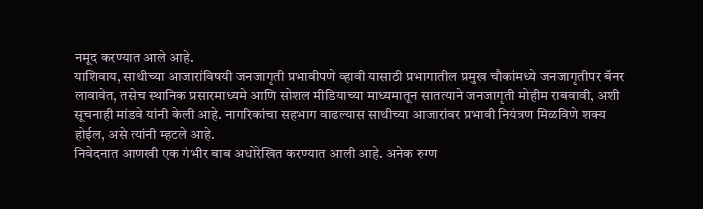नमूद करण्यात आले आहे.
याशिवाय, साथीच्या आजारांविषयी जनजागृती प्रभावीपणे व्हावी यासाठी प्रभागातील प्रमुख चौकांमध्ये जनजागृतीपर बॅनर लावावेत, तसेच स्थानिक प्रसारमाध्यमे आणि सोशल मीडियाच्या माध्यमातून सातत्याने जनजागृती मोहीम राबवावी, अशी सूचनाही मांडवे यांनी केली आहे. नागरिकांचा सहभाग वाढल्यास साथीच्या आजारांवर प्रभावी नियंत्रण मिळविणे शक्य होईल, असे त्यांनी म्हटले आहे.
निवेदनात आणखी एक गंभीर बाब अधोरेखित करण्यात आली आहे. अनेक रुग्ण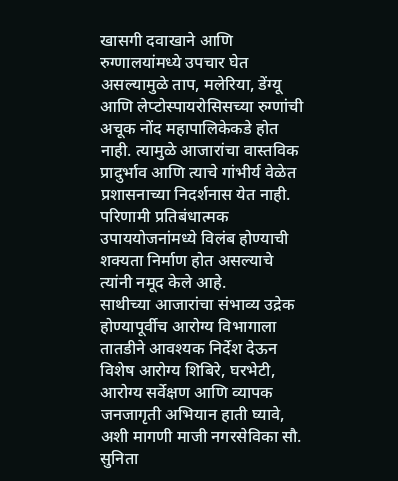खासगी दवाखाने आणि रुग्णालयांमध्ये उपचार घेत असल्यामुळे ताप, मलेरिया, डेंग्यू आणि लेप्टोस्पायरोसिसच्या रुग्णांची अचूक नोंद महापालिकेकडे होत नाही. त्यामुळे आजारांचा वास्तविक प्रादुर्भाव आणि त्याचे गांभीर्य वेळेत प्रशासनाच्या निदर्शनास येत नाही. परिणामी प्रतिबंधात्मक उपाययोजनांमध्ये विलंब होण्याची शक्यता निर्माण होत असल्याचे त्यांनी नमूद केले आहे.
साथीच्या आजारांचा संभाव्य उद्रेक होण्यापूर्वीच आरोग्य विभागाला तातडीने आवश्यक निर्देश देऊन विशेष आरोग्य शिबिरे, घरभेटी, आरोग्य सर्वेक्षण आणि व्यापक जनजागृती अभियान हाती घ्यावे, अशी मागणी माजी नगरसेविका सौ. सुनिता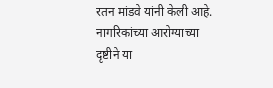रतन मांडवे यांनी केली आहे. नागरिकांच्या आरोग्याच्या दृष्टीने या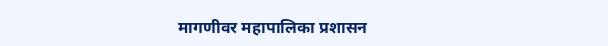मागणीवर महापालिका प्रशासन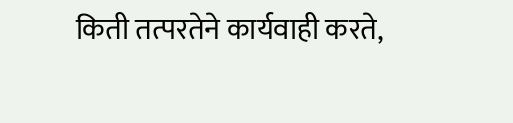किती तत्परतेने कार्यवाही करते,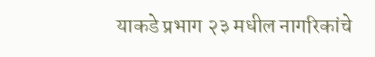याकडे प्रभाग २३ मधील नागरिकांचे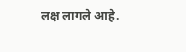लक्ष लागले आहे.